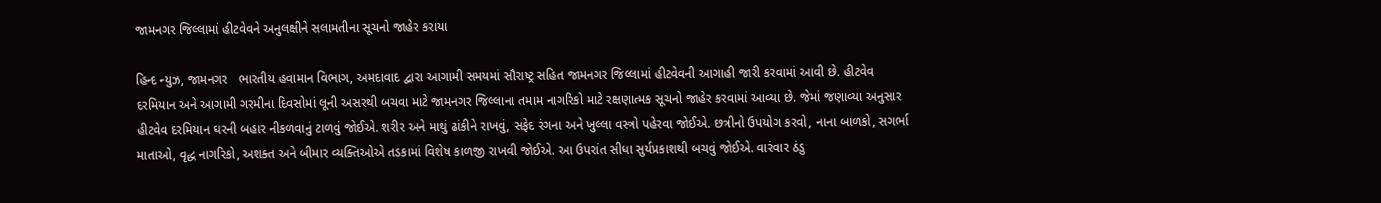જામનગર જિલ્લામાં હીટવેવને અનુલક્ષીને સલામતીના સૂચનો જાહેર કરાયા

હિન્દ ન્યુઝ, જામનગર   ભારતીય હવામાન વિભાગ, અમદાવાદ દ્વારા આગામી સમયમાં સૌરાષ્ટ્ર સહિત જામનગર જિલ્લામાં હીટવેવની આગાહી જારી કરવામાં આવી છે. હીટવેવ દરમિયાન અને આગામી ગરમીના દિવસોમાં લૂની અસરથી બચવા માટે જામનગર જિલ્લાના તમામ નાગરિકો માટે રક્ષણાત્મક સૂચનો જાહેર કરવામાં આવ્યા છે. જેમાં જણાવ્યા અનુસાર હીટવેવ દરમિયાન ઘરની બહાર નીકળવાનું ટાળવું જોઈએ. શરીર અને માથું ઢાંકીને રાખવું, સફેદ રંગના અને ખુલ્લા વસ્ત્રો પહેરવા જોઈએ. છત્રીનો ઉપયોગ કરવો, નાના બાળકો, સગર્ભા માતાઓ, વૃદ્ધ નાગરિકો, અશક્ત અને બીમાર વ્યક્તિઓએ તડકામાં વિશેષ કાળજી રાખવી જોઈએ. આ ઉપરાંત સીધા સુર્યપ્રકાશથી બચવું જોઈએ. વારંવાર ઠંડુ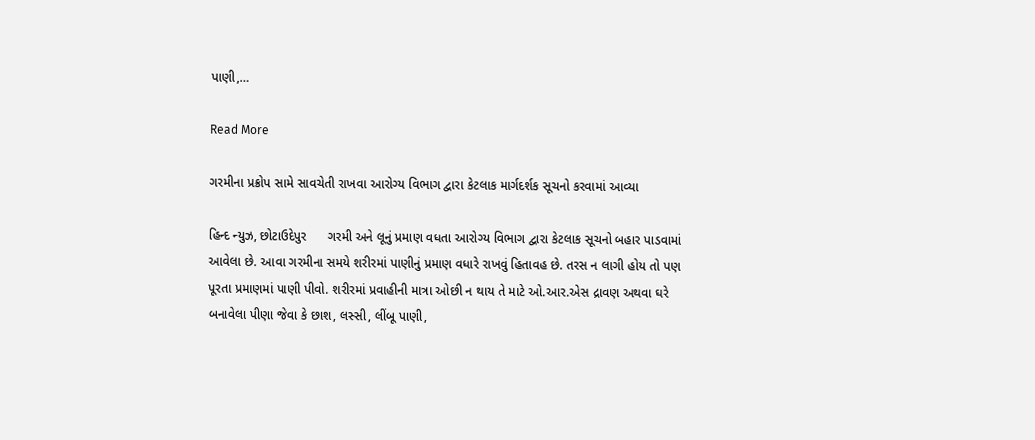પાણી,…

Read More

ગરમીના પ્રક્રોપ સામે સાવચેતી રાખવા આરોગ્ય વિભાગ દ્વારા કેટલાક માર્ગદર્શક સૂચનો કરવામાં આવ્યા

હિન્દ ન્યુઝ, છોટાઉદેપુર      ગરમી અને લૂનું પ્રમાણ વધતા આરોગ્ય વિભાગ દ્વારા કેટલાક સૂચનો બહાર પાડવામાં આવેલા છે. આવા ગરમીના સમયે શરીરમાં પાણીનું પ્રમાણ વધારે રાખવું હિતાવહ છે. તરસ ન લાગી હોય તો પણ પૂરતા પ્રમાણમાં પાણી પીવો. શરીરમાં પ્રવાહીની માત્રા ઓછી ન થાય તે માટે ઓ.આર.એસ દ્રાવણ અથવા ઘરે બનાવેલા પીણા જેવા કે છાશ, લસ્સી, લીંબૂ પાણી,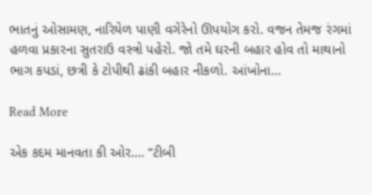ભાતનું ઓસામણ, નારિયેળ પાણી વગેરેનો ઊપયોગ કરો. વજન તેમજ રંગમાં હળવા પ્રકારના સુતરાઉ વસ્ત્રો પહેરો. જો તમે ઘરની બહાર હોવ તો માથાનો ભાગ કપડાં, છત્રી કે ટોપીથી ઢાંકી બહાર નીકળો. આંખોના…

Read More

એક કદમ માનવતા કી ઓર…. “ટીબી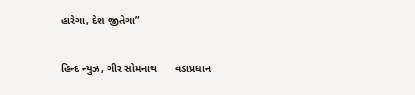હારેગા, દેશ જીતેગા”

હિન્દ ન્યુઝ, ગીર સોમનાથ      વડાપ્રધાન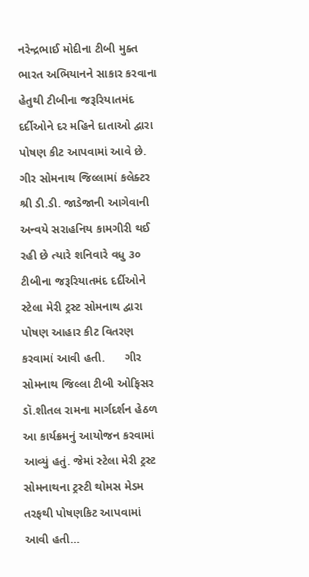નરેન્દ્રભાઈ મોદીના ટીબી મુક્ત ભારત અભિયાનને સાકાર કરવાના હેતુથી ટીબીના જરૂરિયાતમંદ દર્દીઓને દર મહિને દાતાઓ દ્વારા પોષણ કીટ આપવામાં આવે છે. ગીર સોમનાથ જિલ્લામાં કલેક્ટર શ્રી ડી.ડી. જાડેજાની આગેવાની અન્વયે સરાહનિય કામગીરી થઈ રહી છે ત્યારે શનિવારે વધુ ૩૦ ટીબીના જરૂરિયાતમંદ દર્દીઓને સ્ટેલા મેરી ટ્રસ્ટ સોમનાથ દ્વારા પોષણ આહાર કીટ વિતરણ કરવામાં આવી હતી.      ગીર સોમનાથ જિલ્લા ટીબી ઓફિસર ડૉ.શીતલ રામના માર્ગદર્શન હેઠળ આ કાર્યક્રમનું આયોજન કરવામાં આવ્યું હતું. જેમાં સ્ટેલા મેરી ટ્રસ્ટ સોમનાથના ટ્રસ્ટી થોમસ મેડમ તરફથી પોષણકિટ આપવામાં આવી હતી…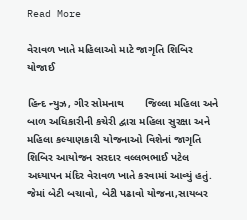Read More

વેરાવળ ખાતે મહિલાઓ માટે જાગૃતિ શિબિર યોજાઈ

હિન્દ ન્યુઝ, ગીર સોમનાથ       જિલ્લા મહિલા અને બાળ અધિકારીની કચેરી દ્વારા મહિલા સુરક્ષા અને મહિલા કલ્યાણકારી યોજનાઓ વિશેનાં જાગૃતિ શિબિર આયોજન સરદાર વલ્લભભાઈ પટેલ અધ્યાપન મંદિર વેરાવળ ખાતે કરવામાં આવ્યું હતું. જેમાં બેટી બચાવો, બેટી પઢાવો યોજના,સાયબર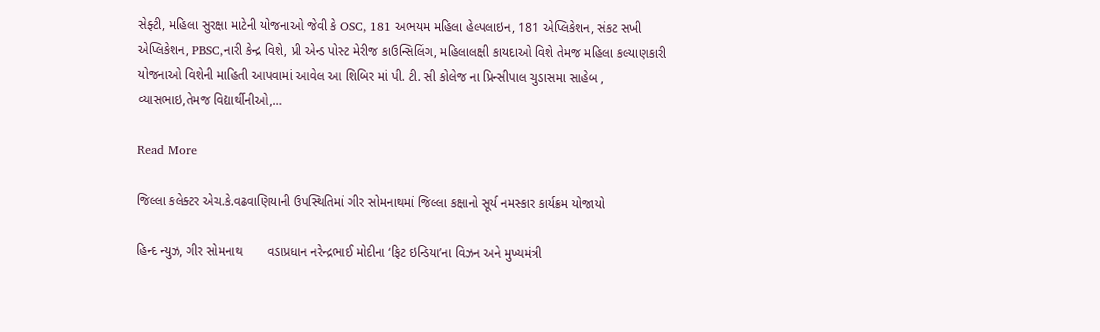સેફ્ટી, મહિલા સુરક્ષા માટેની યોજનાઓ જેવી કે OSC, 181 અભયમ મહિલા હેલ્પલાઇન, 181 એપ્લિકેશન, સંકટ સખી એપ્લિકેશન, PBSC,નારી કેન્દ્ર વિશે, પ્રી એન્ડ પોસ્ટ મેરીજ કાઉન્સિલિંગ, મહિલાલક્ષી કાયદાઓ વિશે તેમજ મહિલા કલ્યાણકારી યોજનાઓ વિશેની માહિતી આપવામાં આવેલ આ શિબિર માં પી. ટી. સી કોલેજ ના પ્રિન્સીપાલ ચુડાસમા સાહેબ , વ્યાસભાઇ,તેમજ વિદ્યાર્થીનીઓ,…

Read More

જિલ્લા કલેક્ટર એચ.કે.વઢવાણિયાની ઉપસ્થિતિમાં ગીર સોમનાથમાં જિલ્લા કક્ષાનો સૂર્ય નમસ્કાર કાર્યક્રમ યોજાયો

હિન્દ ન્યુઝ, ગીર સોમનાથ       વડાપ્રધાન નરેન્દ્રભાઈ મોદીના ‘ફિટ ઇન્ડિયા’ના વિઝન અને મુખ્યમંત્રી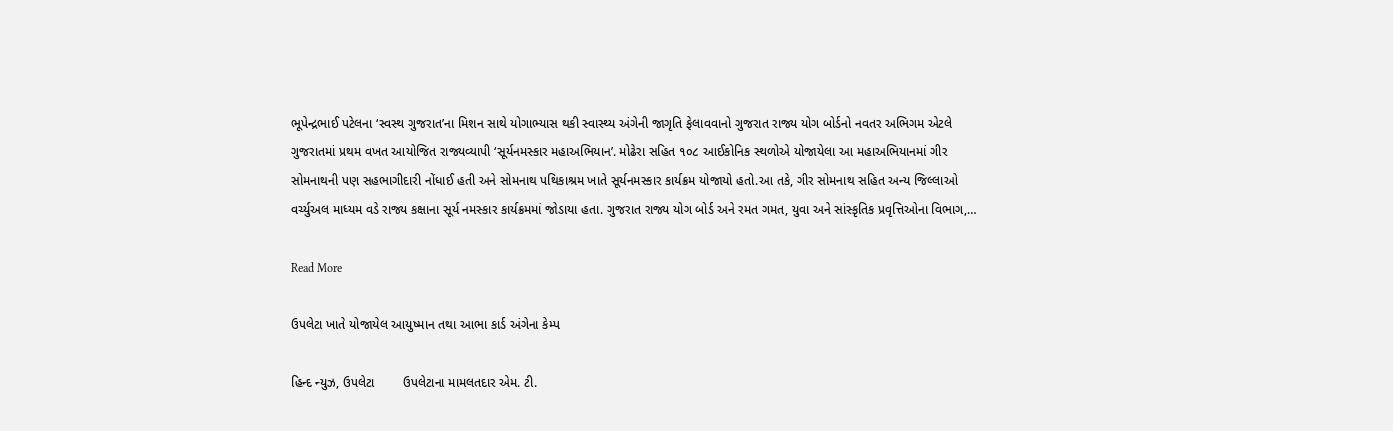ભૂપેન્દ્રભાઈ પટેલના ‘સ્વસ્થ ગુજરાત’ના મિશન સાથે યોગાભ્યાસ થકી સ્વાસ્થ્ય અંગેની જાગૃતિ ફેલાવવાનો ગુજરાત રાજ્ય યોગ બોર્ડનો નવતર અભિગમ એટલે ગુજરાતમાં પ્રથમ વખત આયોજિત રાજ્યવ્યાપી ‘સૂર્યનમસ્કાર મહાઅભિયાન’. મોઢેરા સહિત ૧૦૮ આઈકોનિક સ્થળોએ યોજાયેલા આ મહાઅભિયાનમાં ગીર સોમનાથની પણ સહભાગીદારી નોંધાઈ હતી અને સોમનાથ પથિકાશ્રમ ખાતે સૂર્યનમસ્કાર કાર્યક્રમ યોજાયો હતો.આ તકે, ગીર સોમનાથ સહિત અન્ય જિલ્લાઓ વર્ચ્યુઅલ માધ્યમ વડે રાજ્ય કક્ષાના સૂર્ય નમસ્કાર કાર્યક્રમમાં જોડાયા હતા. ગુજરાત રાજ્ય યોગ બોર્ડ અને રમત ગમત, યુવા અને સાંસ્કૃતિક પ્રવૃત્તિઓના વિભાગ,…

Read More

ઉપલેટા ખાતે યોજાયેલ આયુષ્માન તથા આભા કાર્ડ અંગેના કેમ્પ

હિન્દ ન્યુઝ, ઉપલેટા        ઉપલેટાના મામલતદાર એમ. ટી.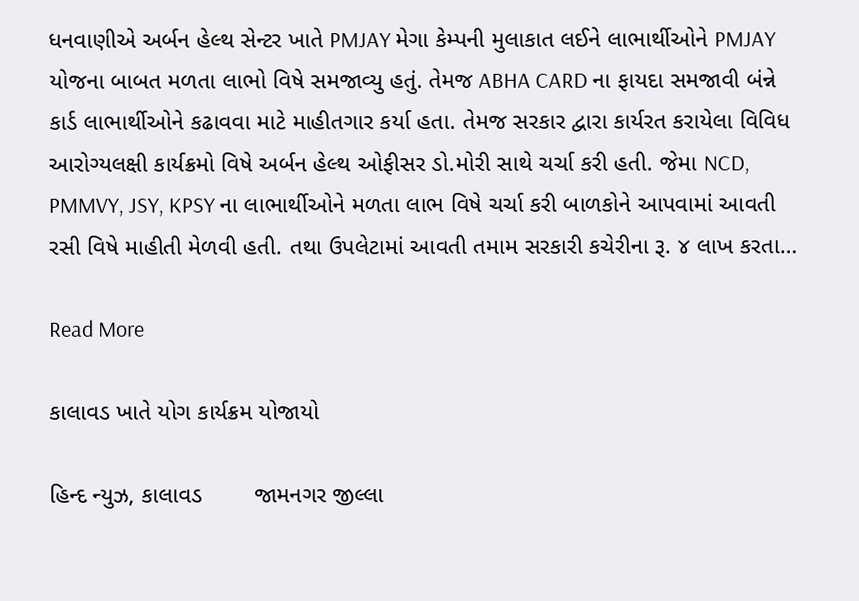ધનવાણીએ અર્બન હેલ્થ સેન્ટર ખાતે PMJAY મેગા કેમ્પની મુલાકાત લઈને લાભાર્થીઓને PMJAY યોજના બાબત મળતા લાભો વિષે સમજાવ્યુ હતું. તેમજ ABHA CARD ના ફાયદા સમજાવી બંન્ને કાર્ડ લાભાર્થીઓને કઢાવવા માટે માહીતગાર કર્યા હતા. તેમજ સરકાર દ્વારા કાર્યરત કરાયેલા વિવિધ આરોગ્યલક્ષી કાર્યક્રમો વિષે અર્બન હેલ્થ ઓફીસર ડો.મોરી સાથે ચર્ચા કરી હતી. જેમા NCD, PMMVY, JSY, KPSY ના લાભાર્થીઓને મળતા લાભ વિષે ચર્ચા કરી બાળકોને આપવામાં આવતી રસી વિષે માહીતી મેળવી હતી. તથા ઉપલેટામાં આવતી તમામ સરકારી કચેરીના રૂ. ૪ લાખ કરતા…

Read More

કાલાવડ ખાતે યોગ કાર્યક્રમ યોજાયો

હિન્દ ન્યુઝ, કાલાવડ        જામનગર જીલ્લા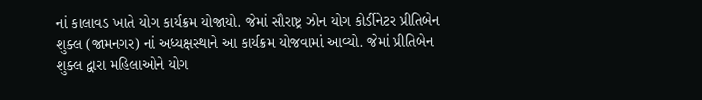નાં કાલાવડ ખાતે યોગ કાર્યક્રમ યોજાયો. જેમાં સૌરાષ્ટ્ર ઝોન યોગ કોર્ડીનેટર પ્રીતિબેન શુક્લ (જામનગર) નાં અધ્યક્ષસ્થાને આ કાર્યક્રમ યોજવામાં આવ્યો. જેમાં પ્રીતિબેન શુક્લ દ્વારા મહિલાઓને યોગ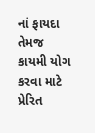નાં ફાયદા તેમજ કાયમી યોગ કરવા માટે પ્રેરિત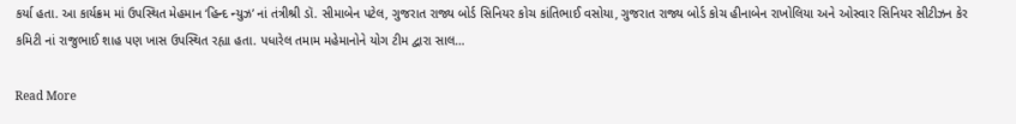કર્યા હતા. આ કાર્યક્રમ માં ઉપસ્થિત મેહમાન ‘હિન્દ ન્યુઝ’ નાં તંત્રીશ્રી ડૉ. સીમાબેન પટેલ, ગુજરાત રાજ્ય બોર્ડ સિનિયર કોચ કાંતિભાઈ વસોયા, ગુજરાત રાજ્ય બોર્ડ કોચ હીનાબેન રાખોલિયા અને ઓસ્વાર સિનિયર સીટીઝન કેર કમિટી નાં રાજુભાઈ શાહ પણ ખાસ ઉપસ્થિત રહ્યા હતા. પધારેલ તમામ મહેમાનોને યોગ ટીમ દ્વારા સાલ…

Read More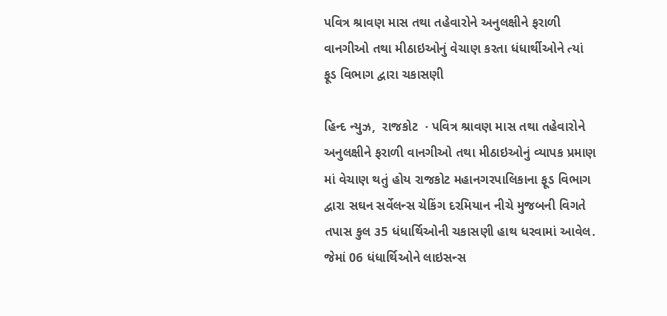પવિત્ર શ્રાવણ માસ તથા તહેવારોને અનુલક્ષીને ફરાળી વાનગીઓ તથા મીઠાઇઓનું વેચાણ કરતા ધંધાર્થીઓને ત્યાં ફૂડ વિભાગ દ્વારા ચકાસણી

હિન્દ ન્યુઝ,  રાજકોટ  · પવિત્ર શ્રાવણ માસ તથા તહેવારોને અનુલક્ષીને ફરાળી વાનગીઓ તથા મીઠાઇઓનું વ્યાપક પ્રમાણ માં વેચાણ થતું હોય રાજકોટ મહાનગરપાલિકાના ફૂડ વિભાગ દ્વારા સઘન સર્વેલન્સ ચેકિંગ દરમિયાન નીચે મુજબની વિગતે તપાસ કુલ ૩5 ધંધાર્થિઓની ચકાસણી હાથ ધરવામાં આવેલ. જેમાં 06 ધંધાર્થિઓને લાઇસન્સ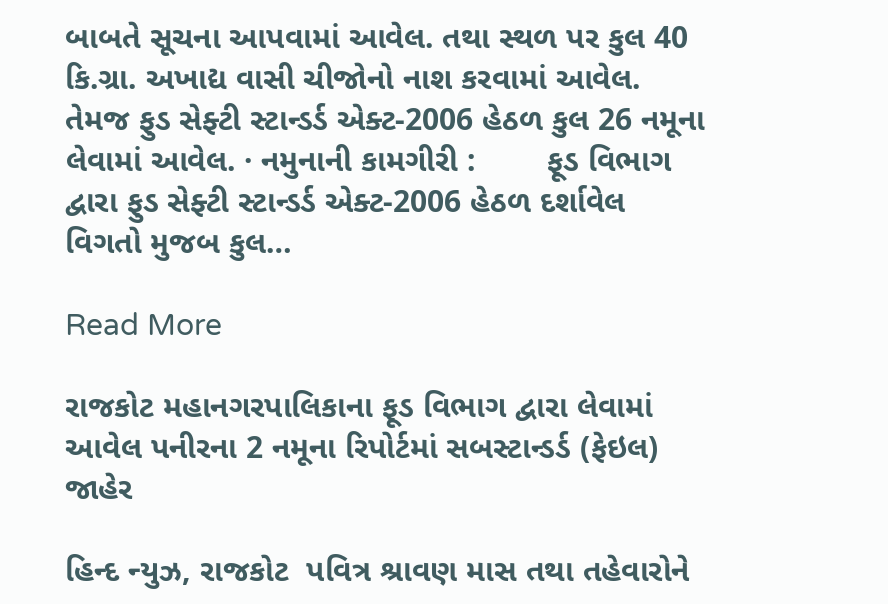બાબતે સૂચના આપવામાં આવેલ. તથા સ્થળ પર કુલ 40 કિ.ગ્રા. અખાદ્ય વાસી ચીજોનો નાશ કરવામાં આવેલ. તેમજ ફુડ સેફ્ટી સ્ટાન્ડર્ડ એક્ટ-2006 હેઠળ કુલ 26 નમૂના લેવામાં આવેલ. · નમુનાની કામગીરી :        ફૂડ વિભાગ દ્વારા ફુડ સેફ્ટી સ્ટાન્ડર્ડ એક્ટ-2006 હેઠળ દર્શાવેલ વિગતો મુજબ કુલ…

Read More

રાજકોટ મહાનગરપાલિકાના ફૂડ વિભાગ દ્વારા લેવામાં આવેલ પનીરના 2 નમૂના રિપોર્ટમાં સબસ્ટાન્ડર્ડ (ફેઇલ) જાહેર

હિન્દ ન્યુઝ, રાજકોટ  પવિત્ર શ્રાવણ માસ તથા તહેવારોને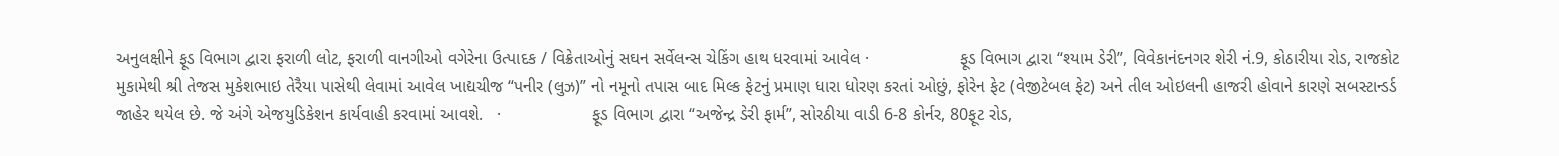અનુલક્ષીને ફૂડ વિભાગ દ્વારા ફરાળી લોટ, ફરાળી વાનગીઓ વગેરેના ઉત્પાદક / વિક્રેતાઓનું સઘન સર્વેલન્સ ચેકિંગ હાથ ધરવામાં આવેલ ·                   ફૂડ વિભાગ દ્વારા “શ્યામ ડેરી”, વિવેકાનંદનગર શેરી નં.9, કોઠારીયા રોડ, રાજકોટ મુકામેથી શ્રી તેજસ મુકેશભાઇ તેરૈયા પાસેથી લેવામાં આવેલ ખાદ્યચીજ “પનીર (લુઝ)” નો નમૂનો તપાસ બાદ મિલ્ક ફેટનું પ્રમાણ ધારા ધોરણ કરતાં ઓછું, ફોરેન ફેટ (વેજીટેબલ ફેટ) અને તીલ ઓઇલની હાજરી હોવાને કારણે સબસ્ટાન્ડર્ડ જાહેર થયેલ છે. જે અંગે એજયુડિકેશન કાર્યવાહી કરવામાં આવશે.   ·                   ફૂડ વિભાગ દ્વારા “અજેન્દ્ર ડેરી ફાર્મ”, સોરઠીયા વાડી 6-8 કોર્નર, 80ફૂટ રોડ,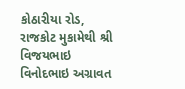કોઠારીયા રોડ, રાજકોટ મુકામેથી શ્રી વિજયભાઇ વિનોદભાઇ અગ્રાવત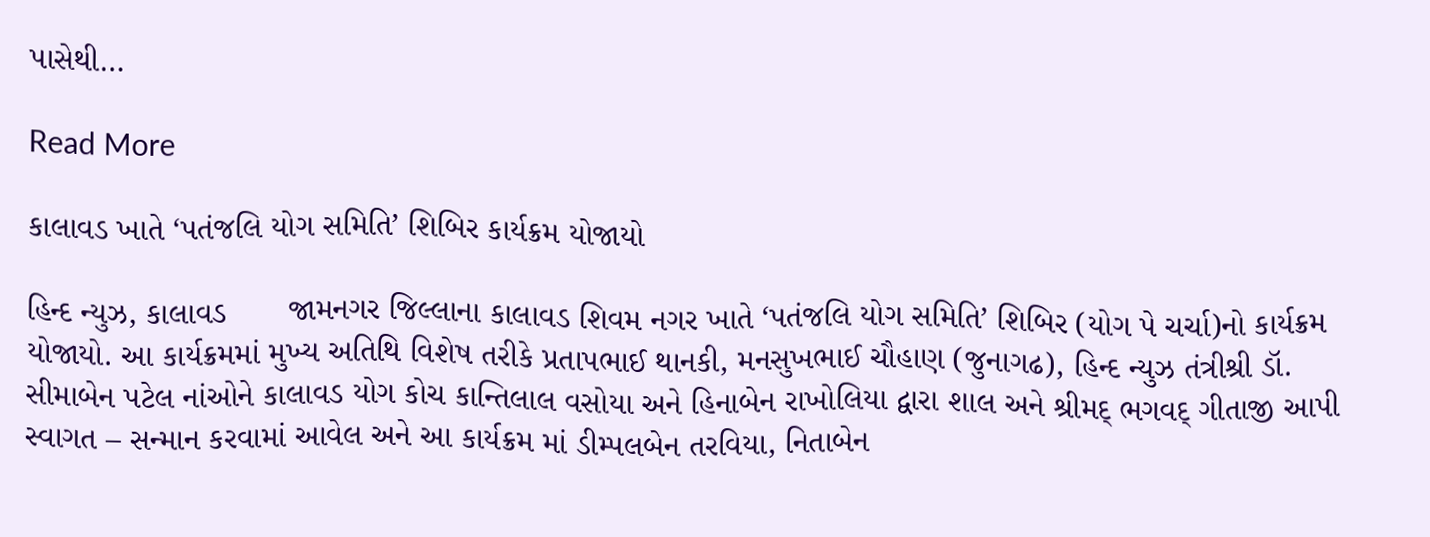પાસેથી…

Read More

કાલાવડ ખાતે ‘પતંજલિ યોગ સમિતિ’ શિબિર કાર્યક્રમ યોજાયો

હિન્દ ન્યુઝ, કાલાવડ       જામનગર જિલ્લાના કાલાવડ શિવમ નગર ખાતે ‘પતંજલિ યોગ સમિતિ’ શિબિર (યોગ પે ચર્ચા)નો કાર્યક્રમ યોજાયો. આ કાર્યક્રમમાં મુખ્ય અતિથિ વિશેષ તરીકે પ્રતાપભાઈ થાનકી, મનસુખભાઈ ચૌહાણ (જુનાગઢ), હિન્દ ન્યુઝ તંત્રીશ્રી ડૉ. સીમાબેન પટેલ નાંઓને કાલાવડ યોગ કોચ કાન્તિલાલ વસોયા અને હિનાબેન રાખોલિયા દ્વારા શાલ અને શ્રીમદ્ ભગવદ્ ગીતાજી આપી સ્વાગત – સન્માન કરવામાં આવેલ અને આ કાર્યક્રમ માં ડીમ્પલબેન તરવિયા, નિતાબેન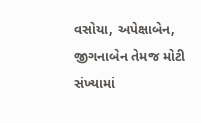વસોયા, અપેક્ષાબેન, જીગનાબેન તેમજ મોટી સંખ્યામાં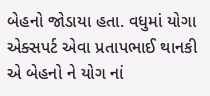બેહનો જોડાયા હતા. વધુમાં યોગા એક્સપર્ટ એવા પ્રતાપભાઈ થાનકી એ બેહનો ને યોગ નાં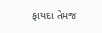ફાયદા તેમજ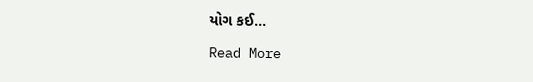યોગ કઈ…

Read More